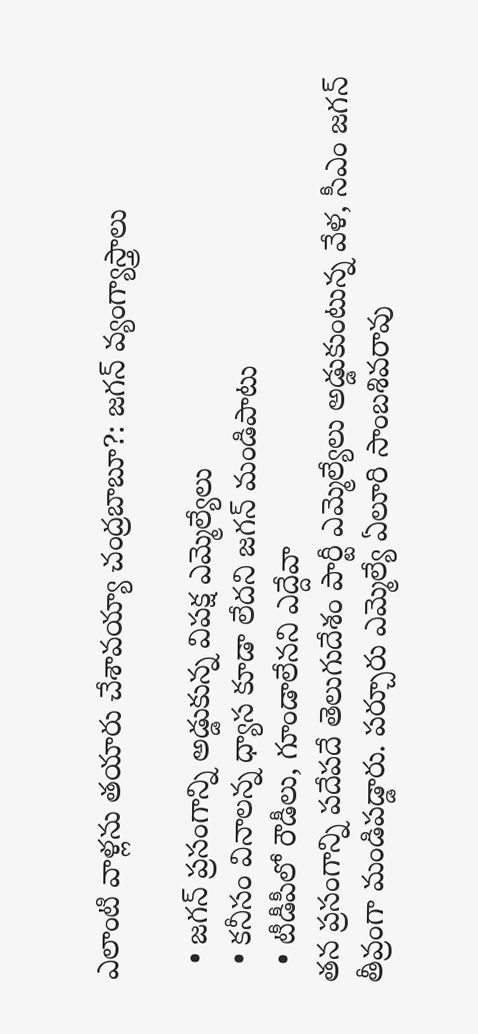ఎలాంటి వాళ్లను తయారు చేశావయ్యా చంద్రబాబూ?: జగన్ వ్యంగ్యాస్త్రాలు

  • జగన్ ప్రసంగాన్ని అడ్డుకున్న విపక్ష ఎమ్మెల్యేలు
  • కనీసం వినాలన్న ధ్యాస కూడా లేదని జగన్ మండిపాటు
  • టీడీపీలో రౌడీలు, గూండాలేనని ఎద్దేవా
తన ప్రసంగాన్ని పదేపదే తెలుగుదేశం పార్టీ ఎమ్మెల్యేలు అడ్డుకుంటున్న వేళ, సీఎం జగన్ తీవ్రంగా మండిపడ్డారు. పర్చూరు ఎమ్మెల్యే ఏలూరి సాంబశివరావు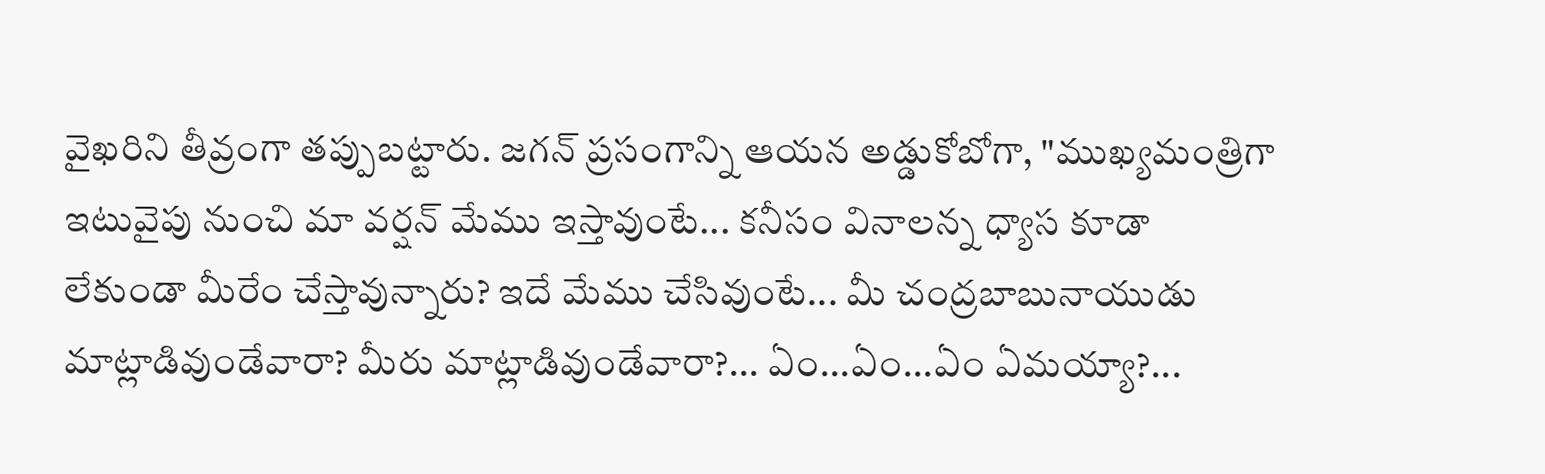వైఖరిని తీవ్రంగా తప్పుబట్టారు. జగన్ ప్రసంగాన్ని ఆయన అడ్డుకోబోగా, "ముఖ్యమంత్రిగా ఇటువైపు నుంచి మా వర్షన్ మేము ఇస్తావుంటే... కనీసం వినాలన్న ధ్యాస కూడా లేకుండా మీరేం చేస్తావున్నారు? ఇదే మేము చేసివుంటే... మీ చంద్రబాబునాయుడు మాట్లాడివుండేవారా? మీరు మాట్లాడివుండేవారా?... ఏం...ఏం...ఏం ఏమయ్యా?...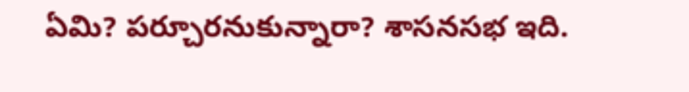ఏమి? పర్చూరనుకున్నారా? శాసనసభ ఇది.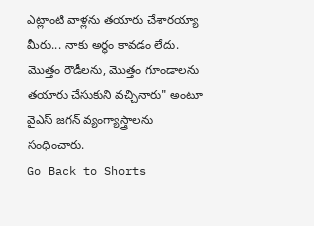ఎట్లాంటి వాళ్లను తయారు చేశారయ్యా మీరు... నాకు అర్థం కావడం లేదు. మొత్తం రౌడీలను, మొత్తం గూండాలను తయారు చేసుకుని వచ్చినారు" అంటూ వైఎస్ జగన్ వ్యంగ్యాస్త్రాలను సంధించారు.
Go Back to Shorts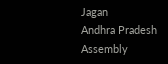Jagan
Andhra Pradesh
Assembly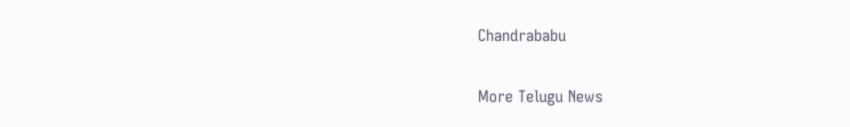Chandrababu

More Telugu News